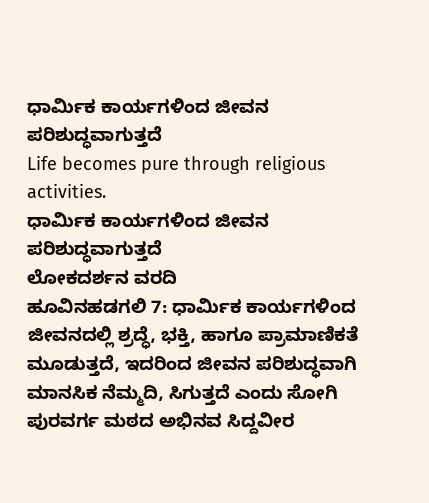ಧಾರ್ಮಿಕ ಕಾರ್ಯಗಳಿಂದ ಜೀವನ ಪರಿಶುದ್ಧವಾಗುತ್ತದೆ
Life becomes pure through religious activities.
ಧಾರ್ಮಿಕ ಕಾರ್ಯಗಳಿಂದ ಜೀವನ ಪರಿಶುದ್ಧವಾಗುತ್ತದೆ
ಲೋಕದರ್ಶನ ವರದಿ
ಹೂವಿನಹಡಗಲಿ 7: ಧಾರ್ಮಿಕ ಕಾರ್ಯಗಳಿಂದ ಜೀವನದಲ್ಲಿ ಶ್ರದ್ಧೆ, ಭಕ್ತಿ, ಹಾಗೂ ಪ್ರಾಮಾಣಿಕತೆ ಮೂಡುತ್ತದೆ, ಇದರಿಂದ ಜೀವನ ಪರಿಶುದ್ಧವಾಗಿ ಮಾನಸಿಕ ನೆಮ್ಮದಿ, ಸಿಗುತ್ತದೆ ಎಂದು ಸೋಗಿ ಪುರವರ್ಗ ಮಠದ ಅಭಿನವ ಸಿದ್ದವೀರ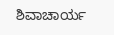ಶಿವಾಚಾರ್ಯ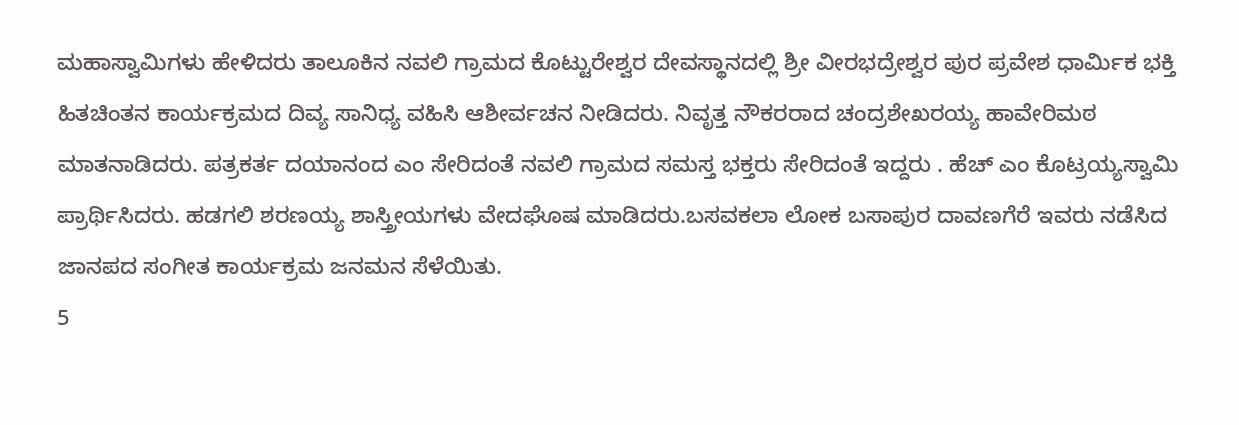ಮಹಾಸ್ವಾಮಿಗಳು ಹೇಳಿದರು ತಾಲೂಕಿನ ನವಲಿ ಗ್ರಾಮದ ಕೊಟ್ಟುರೇಶ್ವರ ದೇವಸ್ಥಾನದಲ್ಲಿ ಶ್ರೀ ವೀರಭದ್ರೇಶ್ವರ ಪುರ ಪ್ರವೇಶ ಧಾರ್ಮಿಕ ಭಕ್ತಿ ಹಿತಚಿಂತನ ಕಾರ್ಯಕ್ರಮದ ದಿವ್ಯ ಸಾನಿಧ್ಯ ವಹಿಸಿ ಆಶೀರ್ವಚನ ನೀಡಿದರು. ನಿವೃತ್ತ ನೌಕರರಾದ ಚಂದ್ರಶೇಖರಯ್ಯ ಹಾವೇರಿಮಠ ಮಾತನಾಡಿದರು. ಪತ್ರಕರ್ತ ದಯಾನಂದ ಎಂ ಸೇರಿದಂತೆ ನವಲಿ ಗ್ರಾಮದ ಸಮಸ್ತ ಭಕ್ತರು ಸೇರಿದಂತೆ ಇದ್ದರು . ಹೆಚ್ ಎಂ ಕೊಟ್ರಯ್ಯಸ್ವಾಮಿ ಪ್ರಾರ್ಥಿಸಿದರು. ಹಡಗಲಿ ಶರಣಯ್ಯ ಶಾಸ್ತ್ರೀಯಗಳು ವೇದಘೊಷ ಮಾಡಿದರು.ಬಸವಕಲಾ ಲೋಕ ಬಸಾಪುರ ದಾವಣಗೆರೆ ಇವರು ನಡೆಸಿದ ಜಾನಪದ ಸಂಗೀತ ಕಾರ್ಯಕ್ರಮ ಜನಮನ ಸೆಳೆಯಿತು.
5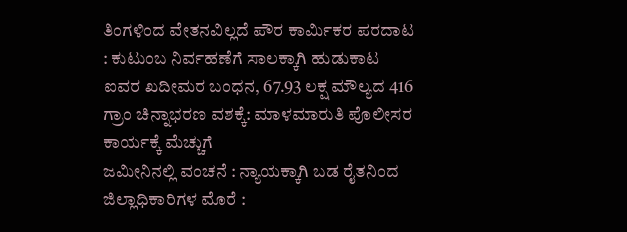ತಿಂಗಳಿಂದ ವೇತನವಿಲ್ಲದೆ ಪೌರ ಕಾರ್ಮಿಕರ ಪರದಾಟ : ಕುಟುಂಬ ನಿರ್ವಹಣೆಗೆ ಸಾಲಕ್ಕಾಗಿ ಹುಡುಕಾಟ
ಐವರ ಖದೀಮರ ಬಂಧನ, 67.93 ಲಕ್ಷ ಮೌಲ್ಯದ 416 ಗ್ರಾಂ ಚಿನ್ನಾಭರಣ ವಶಕ್ಕೆ: ಮಾಳಮಾರುತಿ ಪೊಲೀಸರ ಕಾರ್ಯಕ್ಕೆ ಮೆಚ್ಚುಗೆ
ಜಮೀನಿನಲ್ಲಿ ವಂಚನೆ : ನ್ಯಾಯಕ್ಕಾಗಿ ಬಡ ರೈತನಿಂದ ಜಿಲ್ಲಾಧಿಕಾರಿಗಳ ಮೊರೆ :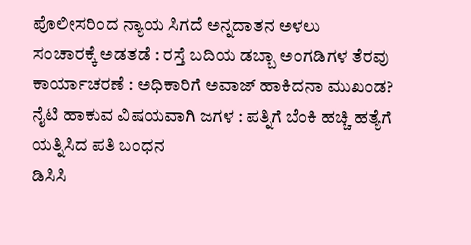ಪೊಲೀಸರಿಂದ ನ್ಯಾಯ ಸಿಗದೆ ಅನ್ನದಾತನ ಅಳಲು
ಸಂಚಾರಕ್ಕೆ ಅಡತಡೆ : ರಸ್ತೆ ಬದಿಯ ಡಬ್ಬಾ ಅಂಗಡಿಗಳ ತೆರವು ಕಾರ್ಯಾಚರಣೆ : ಅಧಿಕಾರಿಗೆ ಅವಾಜ್ ಹಾಕಿದನಾ ಮುಖಂಡ?
ನೈಟಿ ಹಾಕುವ ವಿಷಯವಾಗಿ ಜಗಳ : ಪತ್ನಿಗೆ ಬೆಂಕಿ ಹಚ್ಚಿ ಹತ್ಯೆಗೆ ಯತ್ನಿಸಿದ ಪತಿ ಬಂಧನ
ಡಿಸಿಸಿ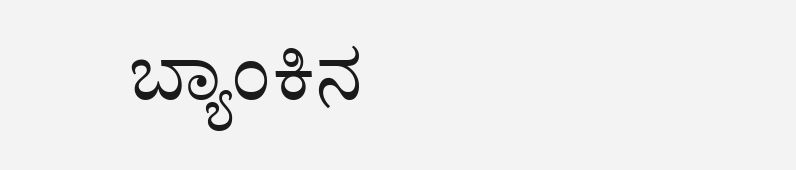ಬ್ಯಾಂಕಿನ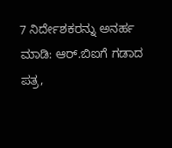7 ನಿರ್ದೇಶಕರನ್ನು ಅನರ್ಹ ಮಾಡಿ: ಆರ್.ಬಿಐಗೆ ಗಡಾದ ಪತ್ರ,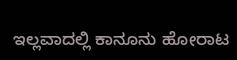ಇಲ್ಲವಾದಲ್ಲಿ ಕಾನೂನು ಹೋರಾಟ